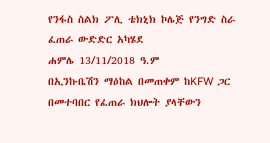የንፋስ ስልክ ፖሊ ቴክኒክ ኮሌጅ የንግድ ስራ ፈጠራ ውድድር አካሄደ
ሐምሌ 13/11/2018 ዓ.ም
በኢንኩቤሽን ማዕከል በመጠቀም ከKFW ጋር በመተባበር የፈጠራ ክህሎት ያላቸውን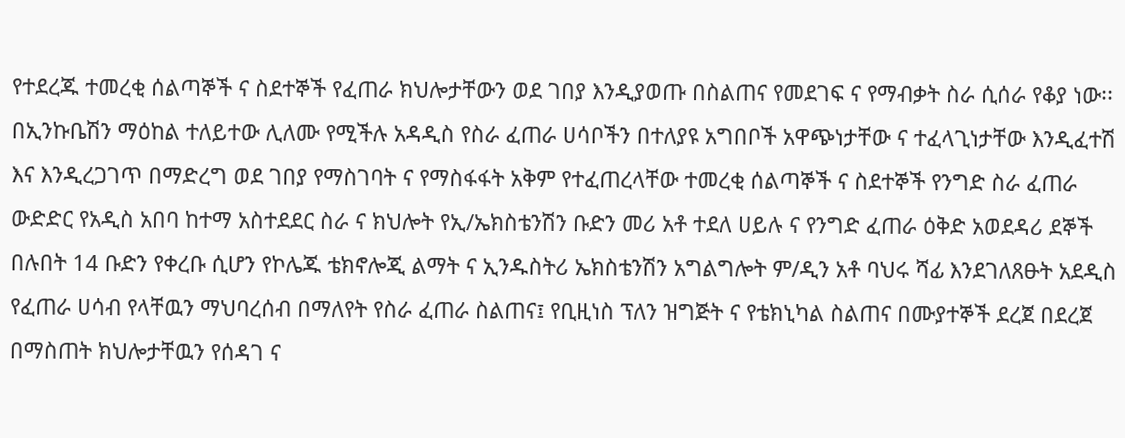የተደረጁ ተመረቂ ሰልጣኞች ና ስደተኞች የፈጠራ ክህሎታቸውን ወደ ገበያ እንዲያወጡ በስልጠና የመደገፍ ና የማብቃት ስራ ሲሰራ የቆያ ነው፡፡
በኢንኩቤሽን ማዕከል ተለይተው ሊለሙ የሚችሉ አዳዲስ የስራ ፈጠራ ሀሳቦችን በተለያዩ አግበቦች አዋጭነታቸው ና ተፈላጊነታቸው እንዲፈተሽ እና እንዲረጋገጥ በማድረግ ወደ ገበያ የማስገባት ና የማስፋፋት አቅም የተፈጠረላቸው ተመረቂ ሰልጣኞች ና ስደተኞች የንግድ ስራ ፈጠራ ውድድር የአዲስ አበባ ከተማ አስተደደር ስራ ና ክህሎት የኢ/ኤክስቴንሽን ቡድን መሪ አቶ ተደለ ሀይሉ ና የንግድ ፈጠራ ዕቅድ አወደዳሪ ደኞች በሉበት 14 ቡድን የቀረቡ ሲሆን የኮሌጁ ቴክኖሎጂ ልማት ና ኢንዱስትሪ ኤክስቴንሽን አግልግሎት ም/ዲን አቶ ባህሩ ሻፊ እንደገለጸፁት አደዲስ የፈጠራ ሀሳብ የላቸዉን ማህባረሰብ በማለየት የስራ ፈጠራ ስልጠና፤ የቢዚነስ ፕለን ዝግጅት ና የቴክኒካል ስልጠና በሙያተኞች ደረጀ በደረጀ በማስጠት ክህሎታቸዉን የሰዳገ ና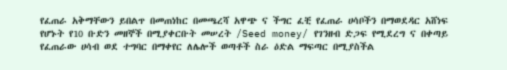የፈጠራ አቅማቸውን ይበልጥ በመጠነከር በመጫረሻ አዋጭ ና ችግር ፈቺ የፈጠራ ሀሳቦችን በማወደዳር አሸነፍ የሆኑት የ10 ቡድን መዘኞች በሚያቀርቡት መሠረት /Seed money/ የገንዘብ ድጋፍ የሚደረግ ና በቀጣይ የፈጠራው ሀሳብ ወደ ተግባር በማቀየር ለሌሎች ወጣቶች ስራ ዕድል ማፍጣር በሚያስችል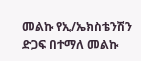መልኩ የኢ/ኤክስቴንሽን ድጋፍ በተማለ መልኩ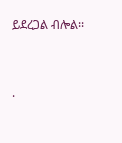ይደረጋል ብሎል፡፡


.